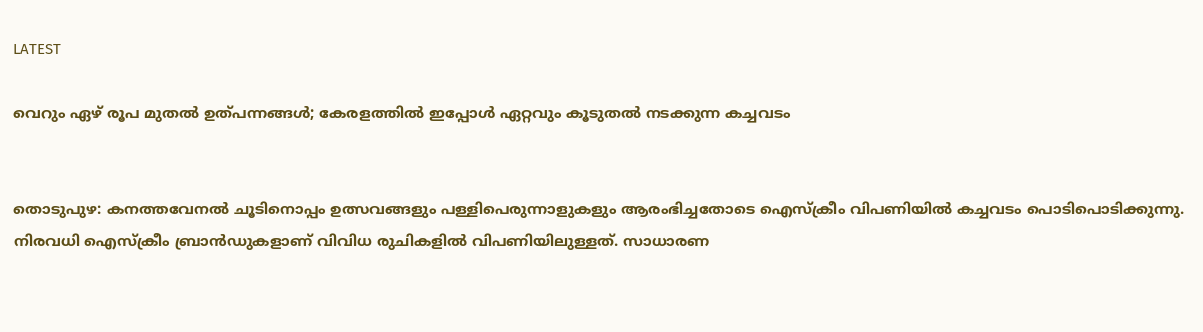LATEST

വെറും ഏഴ് രൂപ മുതല്‍ ഉത്പന്നങ്ങള്‍; കേരളത്തില്‍ ഇപ്പോള്‍ ഏറ്റവും കൂടുതല്‍ നടക്കുന്ന കച്ചവടം


തൊടുപുഴ: കനത്തവേനല്‍ ചൂടിനൊപ്പം ഉത്സവങ്ങളും പള്ളിപെരുന്നാളുകളും ആരംഭിച്ചതോടെ ഐസ്‌ക്രീം വിപണിയില്‍ കച്ചവടം പൊടിപൊടിക്കുന്നു. നിരവധി ഐസ്‌ക്രീം ബ്രാന്‍ഡുകളാണ് വിവിധ രുചികളില്‍ വിപണിയിലുള്ളത്. സാധാരണ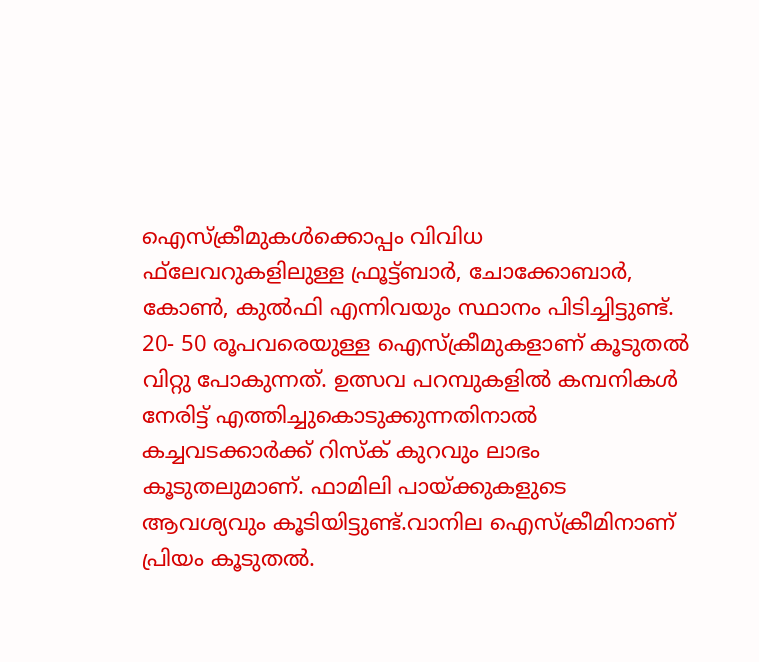ഐസ്‌ക്രീമുകള്‍ക്കൊപ്പം വിവിധ ഫ്‌ലേവറുകളിലുള്ള ഫ്രൂട്ട്ബാര്‍, ചോക്കോബാര്‍, കോണ്‍, കുല്‍ഫി എന്നിവയും സ്ഥാനം പിടിച്ചിട്ടുണ്ട്. 20- 50 രൂപവരെയുള്ള ഐസ്‌ക്രീമുകളാണ് കൂടുതല്‍ വിറ്റു പോകുന്നത്. ഉത്സവ പറമ്പുകളില്‍ കമ്പനികള്‍ നേരിട്ട് എത്തിച്ചുകൊടുക്കുന്നതിനാല്‍ കച്ചവടക്കാര്‍ക്ക് റിസ്‌ക് കുറവും ലാഭം കൂടുതലുമാണ്. ഫാമിലി പായ്ക്കുകളുടെ ആവശ്യവും കൂടിയിട്ടുണ്ട്.വാനില ഐസ്‌ക്രീമിനാണ് പ്രിയം കൂടുതല്‍.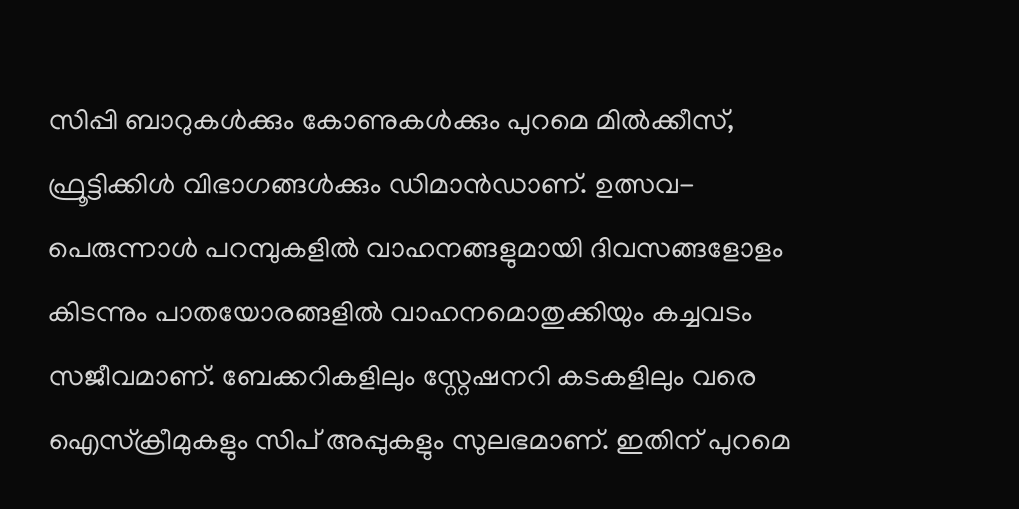സിപ്പി ബാറുകള്‍ക്കും കോണുകള്‍ക്കും പുറമെ മില്‍ക്കീസ്, ഫ്രൂട്ടിക്കിള്‍ വിഭാഗങ്ങള്‍ക്കും ഡിമാന്‍ഡാണ്. ഉത്സവ- പെരുന്നാള്‍ പറമ്പുകളില്‍ വാഹനങ്ങളുമായി ദിവസങ്ങളോളം കിടന്നും പാതയോരങ്ങളില്‍ വാഹനമൊതുക്കിയും കച്ചവടം സജീവമാണ്. ബേക്കറികളിലും സ്റ്റേഷനറി കടകളിലും വരെ ഐസ്‌ക്രീമുകളും സിപ് അപ്പുകളും സുലഭമാണ്. ഇതിന് പുറമെ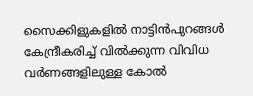സൈക്കിളുകളില്‍ നാട്ടിന്‍പുറങ്ങള്‍ കേന്ദ്രീകരിച്ച് വില്‍ക്കുന്ന വിവിധ വര്‍ണങ്ങളിലുള്ള കോല്‍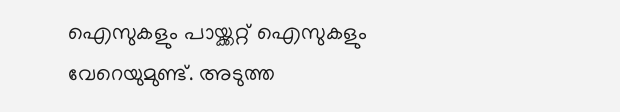ഐസുകളും പായ്ക്കറ്റ് ഐസുകളും വേറെയുമുണ്ട്. അടുത്ത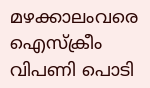മഴക്കാലംവരെ ഐസ്‌ക്രീം വിപണി പൊടി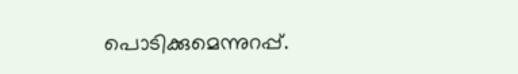പൊടിക്കുമെന്നുറപ്പ്.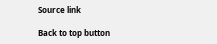Source link

Back to top button